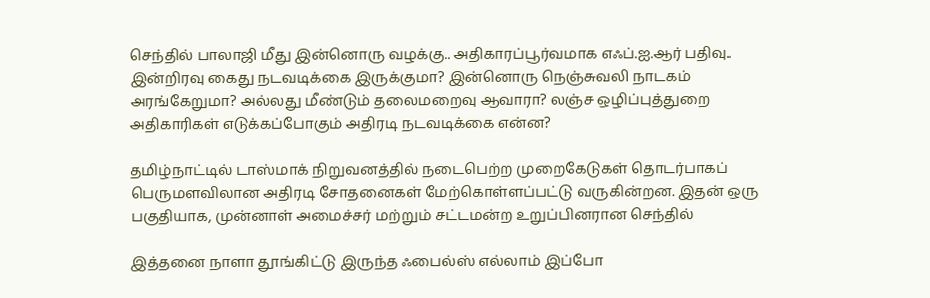செந்தில் பாலாஜி மீது இன்னொரு வழக்கு.. அதிகாரப்பூர்வமாக எஃப்.ஐ.ஆர் பதிவு.. இன்றிரவு கைது நடவடிக்கை இருக்குமா? இன்னொரு நெஞ்சுவலி நாடகம் அரங்கேறுமா? அல்லது மீண்டும் தலைமறைவு ஆவாரா? லஞ்ச ஒழிப்புத்துறை அதிகாரிகள் எடுக்கப்போகும் அதிரடி நடவடிக்கை என்ன?

தமிழ்நாட்டில் டாஸ்மாக் நிறுவனத்தில் நடைபெற்ற முறைகேடுகள் தொடர்பாகப் பெருமளவிலான அதிரடி சோதனைகள் மேற்கொள்ளப்பட்டு வருகின்றன. இதன் ஒரு பகுதியாக, முன்னாள் அமைச்சர் மற்றும் சட்டமன்ற உறுப்பினரான செந்தில்

இத்தனை நாளா தூங்கிட்டு இருந்த ஃபைல்ஸ் எல்லாம் இப்போ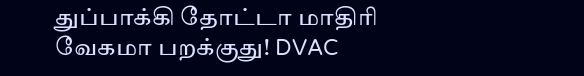துப்பாக்கி தோட்டா மாதிரி வேகமா பறக்குது! DVAC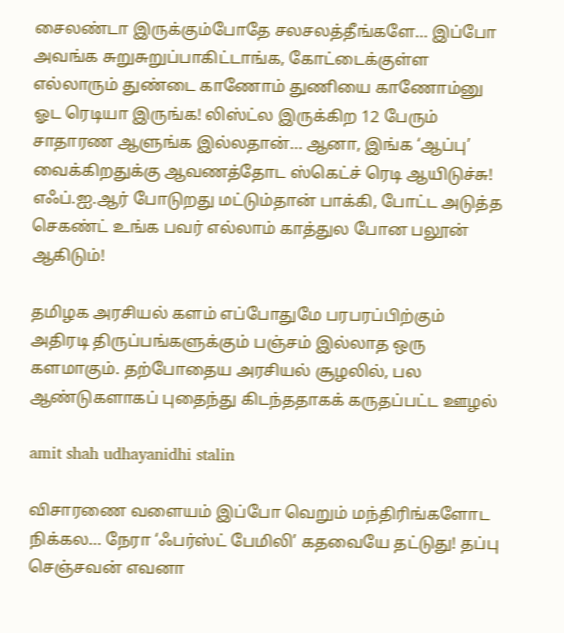சைலண்டா இருக்கும்போதே சலசலத்தீங்களே… இப்போ அவங்க சுறுசுறுப்பாகிட்டாங்க, கோட்டைக்குள்ள எல்லாரும் துண்டை காணோம் துணியை காணோம்னு ஓட ரெடியா இருங்க! லிஸ்ட்ல இருக்கிற 12 பேரும் சாதாரண ஆளுங்க இல்லதான்… ஆனா, இங்க ‘ஆப்பு’ வைக்கிறதுக்கு ஆவணத்தோட ஸ்கெட்ச் ரெடி ஆயிடுச்சு! எஃப்.ஐ.ஆர் போடுறது மட்டும்தான் பாக்கி, போட்ட அடுத்த செகண்ட் உங்க பவர் எல்லாம் காத்துல போன பலூன் ஆகிடும்!

தமிழக அரசியல் களம் எப்போதுமே பரபரப்பிற்கும் அதிரடி திருப்பங்களுக்கும் பஞ்சம் இல்லாத ஒரு களமாகும். தற்போதைய அரசியல் சூழலில், பல ஆண்டுகளாகப் புதைந்து கிடந்ததாகக் கருதப்பட்ட ஊழல்

amit shah udhayanidhi stalin

விசாரணை வளையம் இப்போ வெறும் மந்திரிங்களோட நிக்கல… நேரா ‘ஃபர்ஸ்ட் பேமிலி’ கதவையே தட்டுது! தப்பு செஞ்சவன் எவனா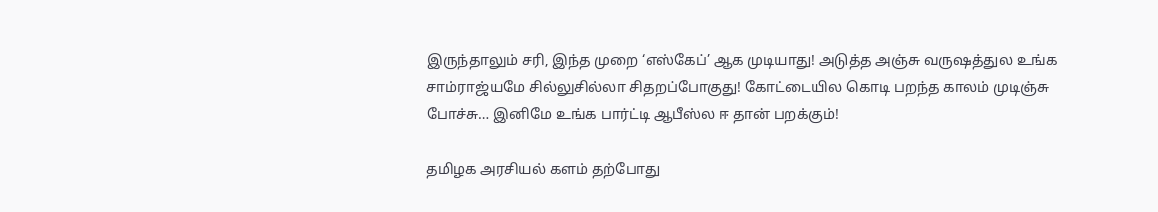இருந்தாலும் சரி, இந்த முறை ‘எஸ்கேப்’ ஆக முடியாது! அடுத்த அஞ்சு வருஷத்துல உங்க சாம்ராஜ்யமே சில்லுசில்லா சிதறப்போகுது! கோட்டையில கொடி பறந்த காலம் முடிஞ்சு போச்சு… இனிமே உங்க பார்ட்டி ஆபீஸ்ல ஈ தான் பறக்கும்!

தமிழக அரசியல் களம் தற்போது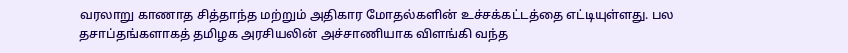வரலாறு காணாத சித்தாந்த மற்றும் அதிகார மோதல்களின் உச்சக்கட்டத்தை எட்டியுள்ளது. பல தசாப்தங்களாகத் தமிழக அரசியலின் அச்சாணியாக விளங்கி வந்த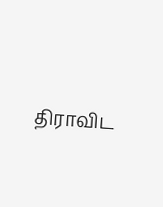திராவிட